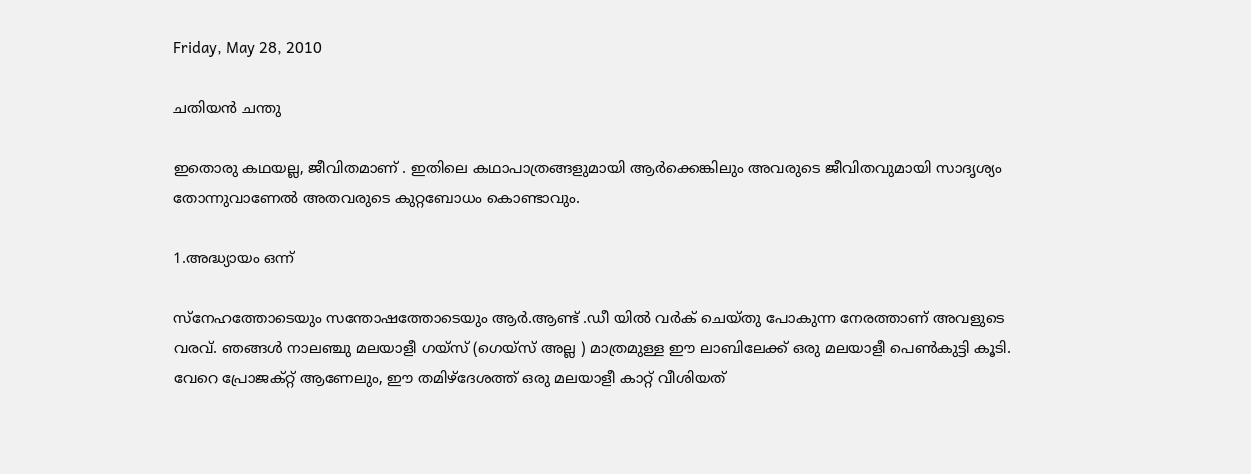Friday, May 28, 2010

ചതിയന്‍ ചന്തു

ഇതൊരു കഥയല്ല, ജീവിതമാണ് . ഇതിലെ കഥാപാത്രങ്ങളുമായി ആര്‍ക്കെങ്കിലും അവരുടെ ജീവിതവുമായി സാദൃശ്യം തോന്നുവാണേല്‍ അതവരുടെ കുറ്റബോധം കൊണ്ടാവും.

1.അദ്ധ്യായം ഒന്ന്

സ്നേഹത്തോടെയും സന്തോഷത്തോടെയും ആര്‍.ആണ്ട് .ഡീ യില്‍ വര്‍ക് ചെയ്തു പോകുന്ന നേരത്താണ് അവളുടെ വരവ്. ഞങ്ങള്‍ നാലഞ്ചു മലയാളീ ഗയ്സ് (ഗെയ്സ് അല്ല ) മാത്രമുള്ള ഈ ലാബിലേക്ക് ഒരു മലയാളീ പെണ്‍കുട്ടി കൂടി. വേറെ പ്രോജക്റ്റ് ആണേലും, ഈ തമിഴ്ദേശത്ത് ഒരു മലയാളീ കാറ്റ് വീശിയത്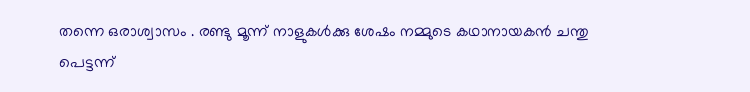തന്നെ ഒരാശ്വാസം . രണ്ടു മൂന്ന് നാളുകള്‍ക്കു ശേഷം നമ്മുടെ കഥാനായകന്‍ ചന്തു പെട്ടന്ന്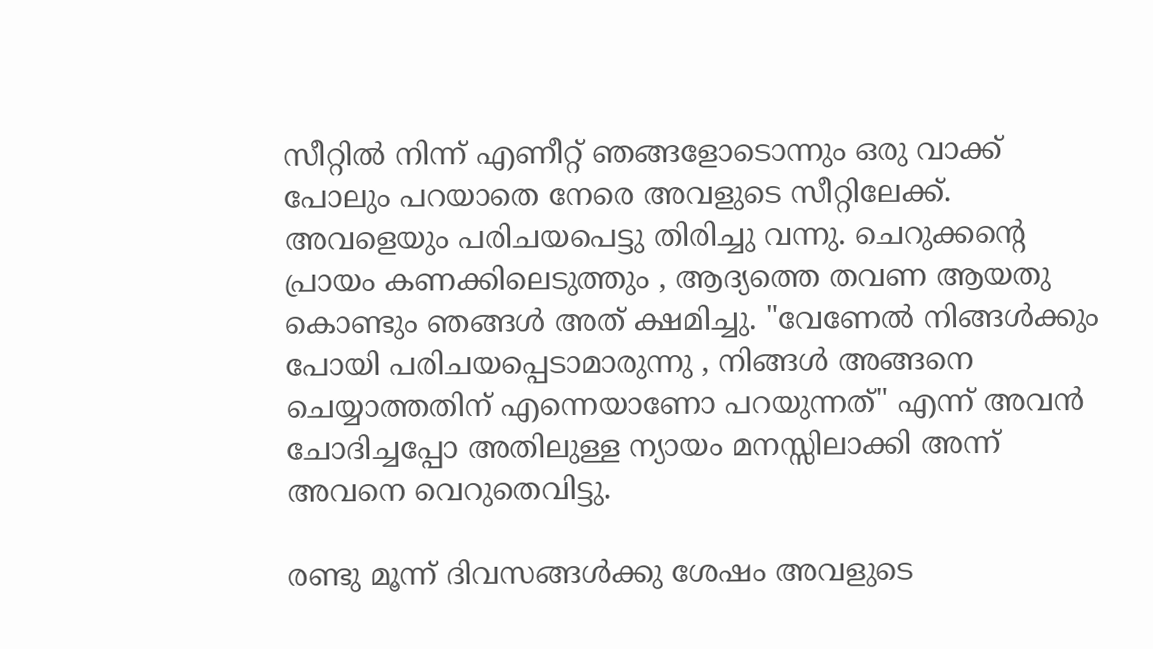സീറ്റില്‍ നിന്ന് എണീറ്റ് ഞങ്ങളോടൊന്നും ഒരു വാക്ക് പോലും പറയാതെ നേരെ അവളുടെ സീറ്റിലേക്ക്‌. അവളെയും പരിചയപെട്ടു തിരിച്ചു വന്നു. ചെറുക്കന്റെ പ്രായം കണക്കിലെടുത്തും , ആദ്യത്തെ തവണ ആയതു കൊണ്ടും ഞങ്ങള്‍ അത് ക്ഷമിച്ചു. "വേണേല്‍ നിങ്ങള്‍ക്കും പോയി പരിചയപ്പെടാമാരുന്നു , നിങ്ങള്‍ അങ്ങനെ ചെയ്യാത്തതിന് എന്നെയാണോ പറയുന്നത്" എന്ന് അവന്‍ ചോദിച്ചപ്പോ അതിലുള്ള ന്യായം മനസ്സിലാക്കി അന്ന് അവനെ വെറുതെവിട്ടു.

രണ്ടു മൂന്ന് ദിവസങ്ങള്‍ക്കു ശേഷം അവളുടെ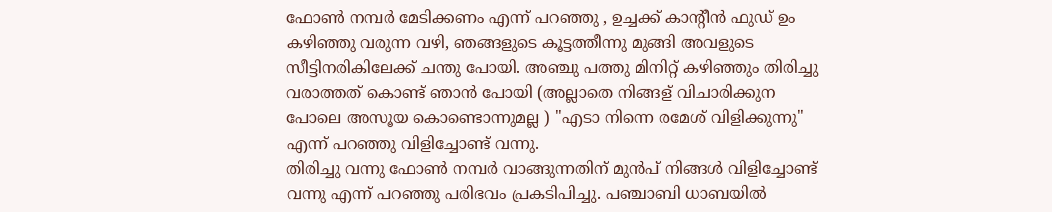ഫോണ്‍ നമ്പര്‍ മേടിക്കണം എന്ന് പറഞ്ഞു , ഉച്ചക്ക് കാന്റീന്‍ ഫുഡ്‌ ഉം കഴിഞ്ഞു വരുന്ന വഴി, ഞങ്ങളുടെ കൂട്ടത്തീന്നു മുങ്ങി അവളുടെ സീട്ടിനരികിലേക്ക് ചന്തു പോയി. അഞ്ചു പത്തു മിനിറ്റ് കഴിഞ്ഞും തിരിച്ചു വരാത്തത് കൊണ്ട് ഞാന്‍ പോയി (അല്ലാതെ നിങ്ങള് വിചാരിക്കുന പോലെ അസൂയ കൊണ്ടൊന്നുമല്ല ) "എടാ നിന്നെ രമേശ്‌ വിളിക്കുന്നു" എന്ന് പറഞ്ഞു വിളിച്ചോണ്ട് വന്നു.
തിരിച്ചു വന്നു ഫോണ്‍ നമ്പര്‍ വാങ്ങുന്നതിന് മുന്‍പ് നിങ്ങള്‍ വിളിച്ചോണ്ട് വന്നു എന്ന് പറഞ്ഞു പരിഭവം പ്രകടിപിച്ചു. പഞ്ചാബി ധാബയില്‍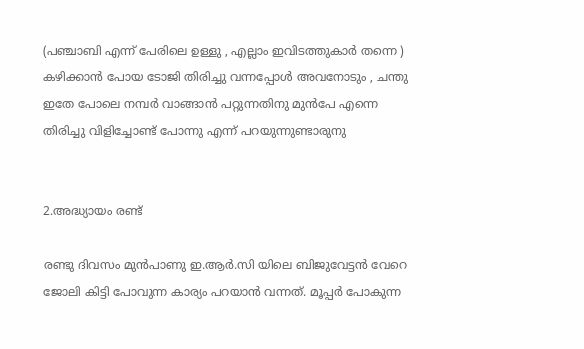(പഞ്ചാബി എന്ന് പേരിലെ ഉള്ളു , എല്ലാം ഇവിടത്തുകാര്‍ തന്നെ ) കഴിക്കാന്‍ പോയ ടോജി തിരിച്ചു വന്നപ്പോള്‍ അവനോടും , ചന്തു ഇതേ പോലെ നമ്പര്‍ വാങ്ങാന്‍ പറ്റുന്നതിനു മുന്‍പേ എന്നെ തിരിച്ചു വിളിച്ചോണ്ട് പോന്നു എന്ന് പറയുന്നുണ്ടാരുനു


2.അദ്ധ്യായം രണ്ട്

രണ്ടു ദിവസം മുന്‍പാണു ഇ.ആര്‍.സി യിലെ ബിജുവേട്ടന്‍ വേറെ ജോലി കിട്ടി പോവുന്ന കാര്യം പറയാന്‍ വന്നത്. മൂപ്പര്‍ പോകുന്ന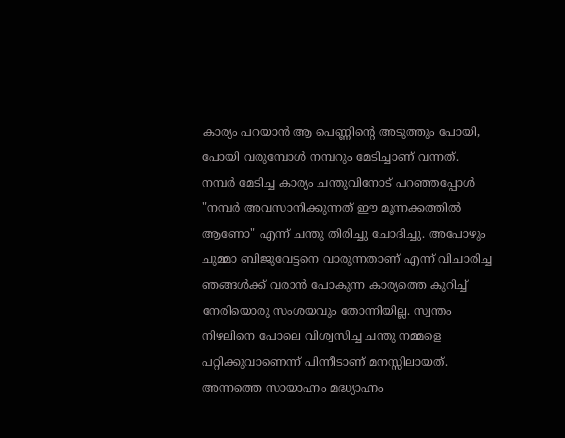കാര്യം പറയാന്‍ ആ പെണ്ണിന്റെ അടുത്തും പോയി, പോയി വരുമ്പോള്‍ നമ്പറും മേടിച്ചാണ് വന്നത്. നമ്പര്‍ മേടിച്ച കാര്യം ചന്തുവിനോട് പറഞ്ഞപ്പോള്‍ "നമ്പര്‍ അവസാനിക്കുന്നത് ഈ മൂന്നക്കത്തില്‍ ആണോ" എന്ന് ചന്തു തിരിച്ചു ചോദിച്ചു. അപോഴും ചുമ്മാ ബിജുവേട്ടനെ വാരുന്നതാണ് എന്ന് വിചാരിച്ച ഞങ്ങള്‍ക്ക് വരാന്‍ പോകുന്ന കാര്യത്തെ കുറിച്ച് നേരിയൊരു സംശയവും തോന്നിയില്ല. സ്വന്തം നിഴലിനെ പോലെ വിശ്വസിച്ച ചന്തു നമ്മളെ പറ്റിക്കുവാണെന്ന് പിന്നീടാണ് മനസ്സിലായത്.
അന്നത്തെ സായാഹ്നം മദ്ധ്യാഹ്നം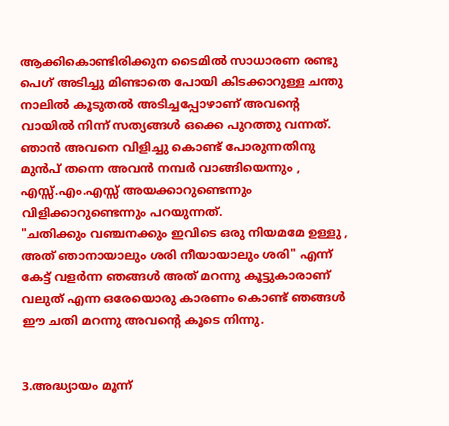ആക്കികൊണ്ടിരിക്കുന ടൈമില്‍ സാധാരണ രണ്ടു പെഗ് അടിച്ചു മിണ്ടാതെ പോയി കിടക്കാറുള്ള ചന്തു നാലില്‍ കൂടുതല്‍ അടിച്ചപ്പോഴാണ് അവന്റെ വായില്‍ നിന്ന് സത്യങ്ങള്‍ ഒക്കെ പുറത്തു വന്നത്. ഞാന്‍ അവനെ വിളിച്ചു കൊണ്ട് പോരുന്നതിനു മുന്‍പ് തന്നെ അവന്‍ നമ്പര്‍ വാങ്ങിയെന്നും , എസ്സ്.എം.എസ്സ് അയക്കാറുണ്ടെന്നും വിളിക്കാറുണ്ടെന്നും പറയുന്നത്.
"ചതിക്കും വഞ്ചനക്കും ഇവിടെ ഒരു നിയമമേ ഉള്ളു , അത് ഞാനായാലും ശരി നീയായാലും ശരി" എന്ന് കേട്ട് വളര്‍ന്ന ഞങ്ങള്‍ അത് മറന്നു കൂട്ടുകാരാണ്‌ വലുത് എന്ന ഒരേയൊരു കാരണം കൊണ്ട് ഞങ്ങള്‍ ഈ ചതി മറന്നു അവന്റെ കൂടെ നിന്നു.


3.അദ്ധ്യായം മൂന്ന്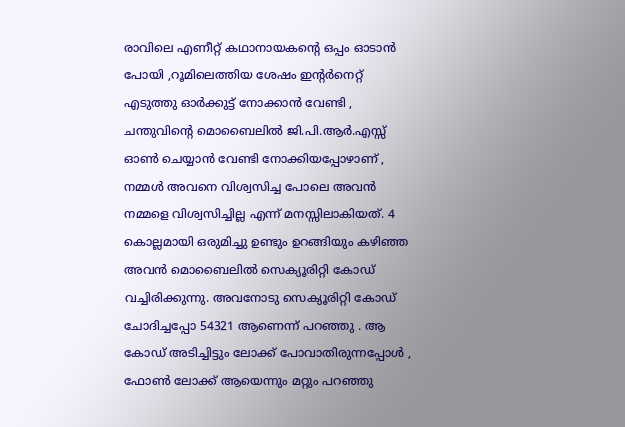രാവിലെ എണീറ്റ് കഥാനായകന്റെ ഒപ്പം ഓടാന്‍ പോയി ,റൂമിലെത്തിയ ശേഷം ഇന്റര്‍നെറ്റ്‌ എടുത്തു ഓര്‍ക്കുട്ട് നോക്കാന്‍ വേണ്ടി , ചന്തുവിന്റെ മൊബൈലില്‍ ജി.പി.ആര്‍.എസ്സ് ഓണ്‍ ചെയ്യാന്‍ വേണ്ടി നോക്കിയപ്പോഴാണ് , നമ്മള്‍ അവനെ വിശ്വസിച്ച പോലെ അവന്‍ നമ്മളെ വിശ്വസിച്ചില്ല എന്ന് മനസ്സിലാകിയത്. 4 കൊല്ലമായി ഒരുമിച്ചു ഉണ്ടും ഉറങ്ങിയും കഴിഞ്ഞ അവന്‍ മൊബൈലില്‍ സെക്യൂരിറ്റി കോഡ് വച്ചിരിക്കുന്നു. അവനോടു സെക്യൂരിറ്റി കോഡ് ചോദിച്ചപ്പോ 54321 ആണെന്ന് പറഞ്ഞു . ആ കോഡ് അടിച്ചിട്ടും ലോക്ക് പോവാതിരുന്നപ്പോള്‍ , ഫോണ്‍ ലോക്ക് ആയെന്നും മറ്റും പറഞ്ഞു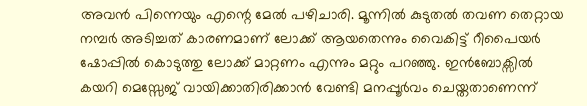അവന്‍ പിന്നെയും എന്റെ മേല്‍ പഴിചാരി. മൂന്നില്‍ കുടുതല്‍ തവണ തെറ്റായ നമ്പര്‍ അടിച്ചത് കാരണമാണ് ലോക്ക് ആയതെന്നും വൈകിട്ട് റീപൈയര്‍ ഷോപ്പില്‍ കൊടുത്തു ലോക്ക് മാറ്റണം എന്നും മറ്റും പറഞ്ഞു. ഇന്‍ബോക്സില്‍ കയറി മെസ്സേജ് വായിക്കാതിരിക്കാന്‍ വേണ്ടി മനപ്പൂര്‍വം ചെയ്തതാണെന്ന്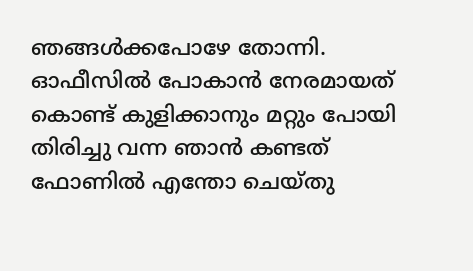ഞങ്ങള്‍ക്കപോഴേ തോന്നി. ഓഫീസില്‍ പോകാന്‍ നേരമായത് കൊണ്ട് കുളിക്കാനും മറ്റും പോയി തിരിച്ചു വന്ന ഞാന്‍ കണ്ടത് ഫോണില്‍ എന്തോ ചെയ്തു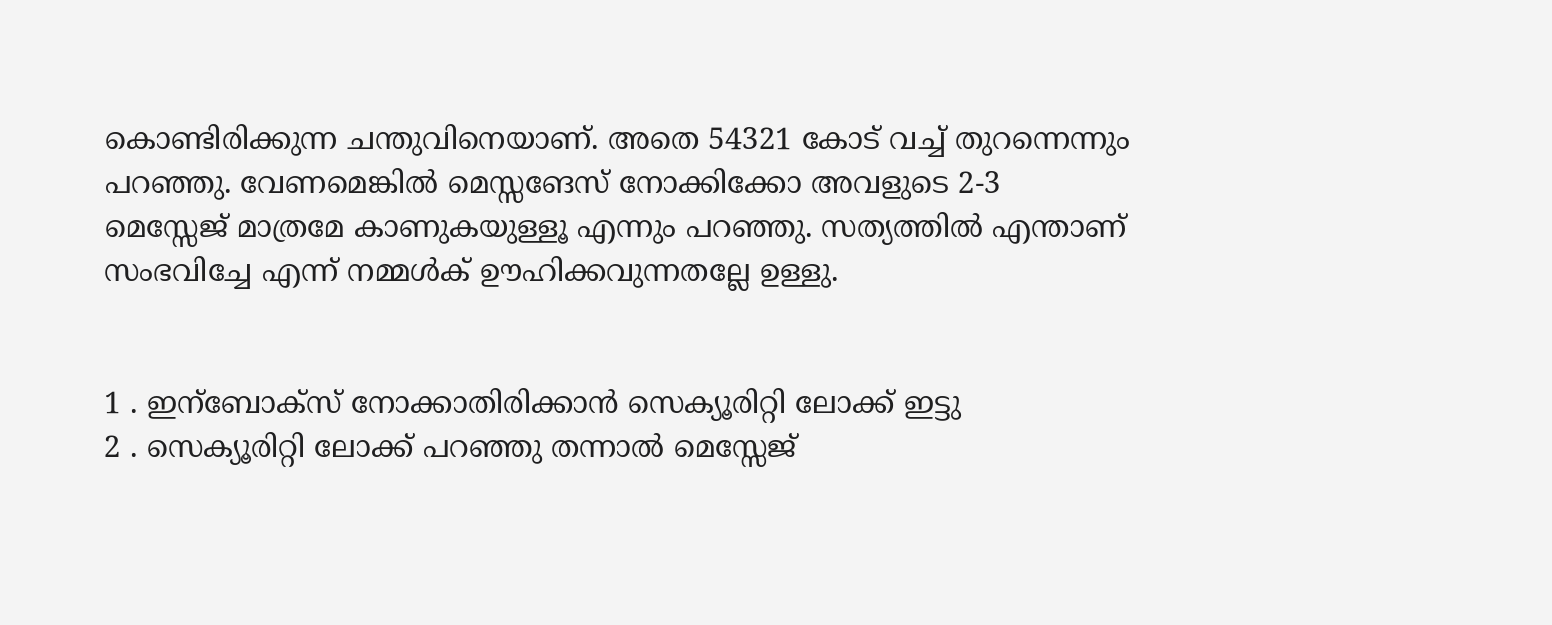കൊണ്ടിരിക്കുന്ന ചന്തുവിനെയാണ്. അതെ 54321 കോട് വച്ച് തുറന്നെന്നും പറഞ്ഞു. വേണമെങ്കില്‍ മെസ്സങേസ് നോക്കിക്കോ അവളുടെ 2-3 മെസ്സേജ് മാത്രമേ കാണുകയുള്ളൂ എന്നും പറഞ്ഞു. സത്യത്തില്‍ എന്താണ് സംഭവിച്ചേ എന്ന് നമ്മള്‍ക് ഊഹിക്കവുന്നതല്ലേ ഉള്ളു.


1 . ഇന്ബോക്സ് നോക്കാതിരിക്കാന്‍ സെക്യൂരിറ്റി ലോക്ക് ഇട്ടു
2 . സെക്യൂരിറ്റി ലോക്ക് പറഞ്ഞു തന്നാല്‍ മെസ്സേജ്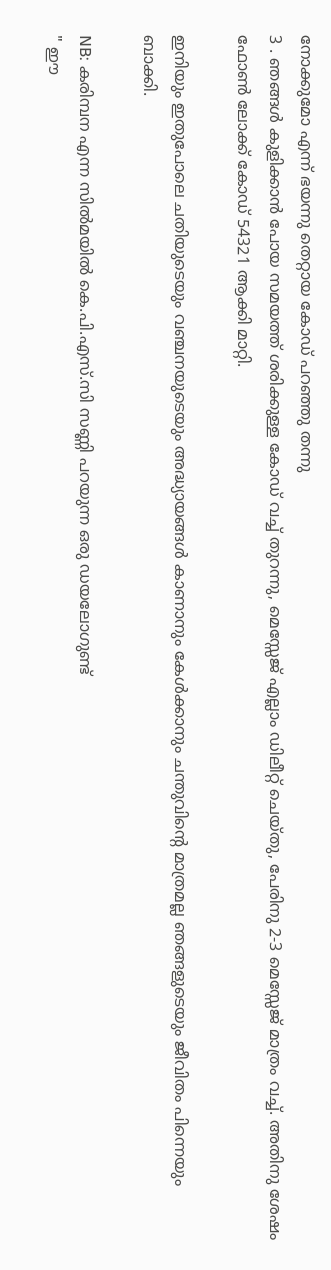നോക്കുമോ എന്ന് ഭയന്നു തെറ്റായ കോഡ് പറഞ്ഞു തന്നു
3 . ഞങ്ങള്‍ കുളിക്കാന്‍ പോയ സമയത്ത് ശരിക്കുള്ള കോഡ് വച്ച് തുറന്നു, മെസ്സേജ് എല്ലാം ഡിലീറ്റ് ചെയ്തു, പേരിനു 2-3 മെസ്സേജ് മാത്രം വച്ച്. അതിനു ശേഷം ഫോണ്‍ ലോക്ക് കോഡ് 54321 ആക്കി മാറ്റി.

ഇനിയും ഇതുപോലെ ചതിയുടെയും വഞ്ചനയുടെയും അദ്ധ്യായങ്ങള്‍ കാണാനും കേള്‍ക്കാനും ചന്തുവിന്റെ മാത്രമല്ല ഞങ്ങളുടെയും ജീവിതം പിന്നെയും ബാക്കി.

NB: കരിമ്പന എന്ന സില്‍മയില്‍ കെ.പി.എസ്.സി സണ്ണി പറയുന്ന ഒരു ഡയലോഗുണ്ട്
" ഈ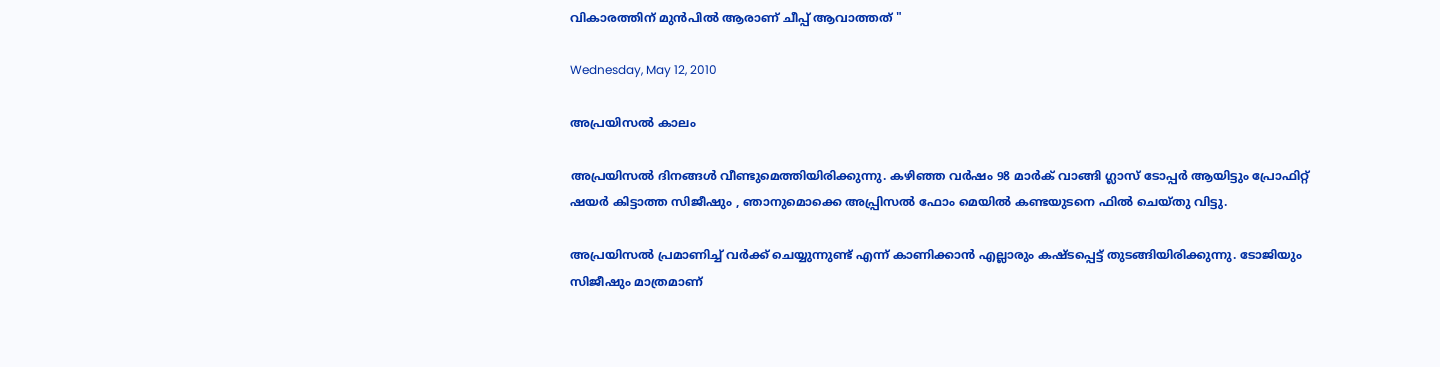വികാരത്തിന് മുന്‍പില്‍ ആരാണ് ചീപ്പ്‌ ആവാത്തത് "

Wednesday, May 12, 2010

അപ്രയിസല്‍ കാലം

അപ്രയിസല്‍ ദിനങ്ങള്‍ വീണ്ടുമെത്തിയിരിക്കുന്നു. കഴിഞ്ഞ വര്‍ഷം 98 മാര്‍ക് വാങ്ങി ഗ്ലാസ്‌ ടോപ്പര്‍ ആയിട്ടും പ്രോഫിറ്റ് ഷയര്‍ കിട്ടാത്ത സിജീഷും , ഞാനുമൊക്കെ അപ്പ്രിസല്‍ ഫോം മെയില്‍ കണ്ടയുടനെ ഫില്‍ ചെയ്തു വിട്ടു.

അപ്രയിസല്‍ പ്രമാണിച്ച് വര്‍ക്ക്‌ ചെയ്യുന്നുണ്ട് എന്ന് കാണിക്കാന്‍ എല്ലാരും കഷ്ടപ്പെട്ട് തുടങ്ങിയിരിക്കുന്നു. ടോജിയും സിജീഷും മാത്രമാണ്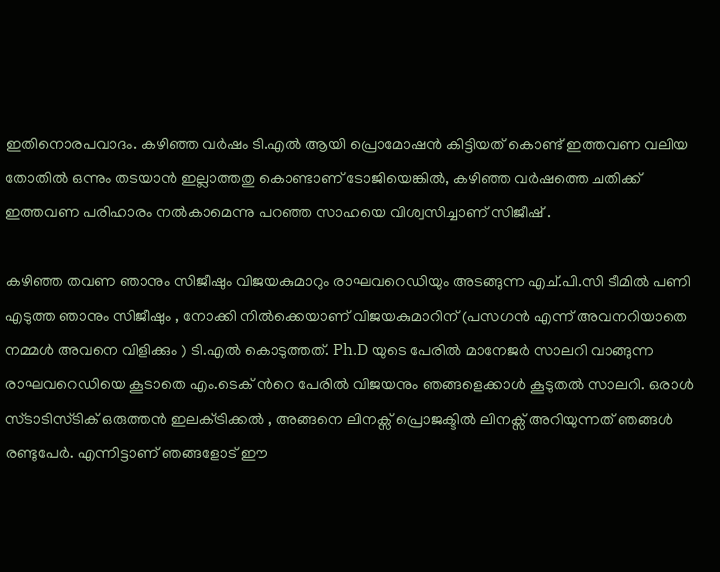ഇതിനൊരപവാദം. കഴിഞ്ഞ വര്‍ഷം ടി.എല്‍ ആയി പ്രൊമോഷന്‍ കിട്ടിയത് കൊണ്ട് ഇത്തവണ വലിയ തോതില്‍ ഒന്നും തടയാന്‍ ഇല്ലാത്തതു കൊണ്ടാണ് ടോജിയെങ്കില്‍, കഴിഞ്ഞ വര്‍ഷത്തെ ചതിക്ക് ഇത്തവണ പരിഹാരം നല്‍കാമെന്നു പറഞ്ഞ സാഹയെ വിശ്വസിച്ചാണ് സിജീഷ് .

കഴിഞ്ഞ തവണ ഞാനും സിജീഷും വിജയകുമാറും രാഘവറെഡിയും അടങ്ങുന്ന എച്.പി.സി ടീമില്‍ പണി എടുത്ത ഞാനും സിജീഷും , നോക്കി നില്‍ക്കെയാണ് വിജയകുമാറിന് (പസഗന്‍ എന്ന് അവനറിയാതെ നമ്മള്‍ അവനെ വിളിക്കും ) ടി.എല്‍ കൊടുത്തത്. Ph.D യുടെ പേരില്‍ മാനേജര്‍ സാലറി വാങ്ങുന്ന രാഘവറെഡിയെ കൂടാതെ എം.ടെക് ന്‍റെ പേരില്‍ വിജയനും ഞങ്ങളെക്കാള്‍ കൂടുതല്‍ സാലറി. ഒരാള്‍ സ്ടാടിസ്ടിക് ഒരുത്തന്‍ ഇലക്‌ട്രിക്കല്‍ , അങ്ങനെ ലിനക്സ്‌ പ്രൊജക്ടില്‍ ലിനക്സ്‌ അറിയുന്നത് ഞങ്ങള്‍ രണ്ടുപേര്‍. എന്നിട്ടാണ് ഞങ്ങളോട് ഈ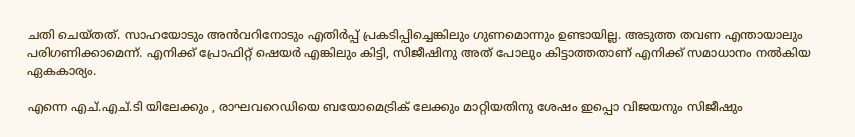ചതി ചെയ്തത്. സാഹയോടും അന്‍വറിനോടും എതിര്‍പ്പ് പ്രകടിപ്പിച്ചെങ്കിലും ഗുണമൊന്നും ഉണ്ടായില്ല. അടുത്ത തവണ എന്തായാലും പരിഗണിക്കാമെന്ന്. എനിക്ക് പ്രോഫിറ്റ് ഷെയര്‍ എങ്കിലും കിട്ടി, സിജീഷിനു അത് പോലും കിട്ടാത്തതാണ് എനിക്ക് സമാധാനം നല്‍കിയ ഏകകാര്യം.

എന്നെ എച്.എച്.ടി യിലേക്കും , രാഘവറെഡിയെ ബയോമെട്രിക് ലേക്കും മാറ്റിയതിനു ശേഷം ഇപ്പൊ വിജയനും സിജീഷും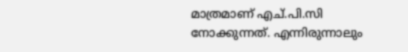മാത്രമാണ് എച്.പി.സി നോക്കുന്നത്. എന്നിരുന്നാലും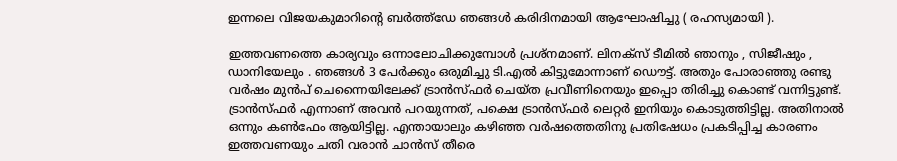ഇന്നലെ വിജയകുമാറിന്റെ ബര്‍ത്ത്ഡേ ഞങ്ങള്‍ കരിദിനമായി ആഘോഷിച്ചു ( രഹസ്യമായി ).

ഇത്തവണത്തെ കാര്യവും ഒന്നാലോചിക്കുമ്പോള്‍ പ്രശ്നമാണ്. ലിനക്സ്‌ ടീമില്‍ ഞാനും , സിജീഷും , ഡാനിയേലും . ഞങ്ങള്‍ 3 പേര്‍ക്കും ഒരുമിച്ചു ടി.എല്‍ കിട്ടുമോന്നാണ് ഡൌട്ട്. അതും പോരാഞ്ഞു രണ്ടു വര്‍ഷം മുന്‍പ് ചെന്നൈയിലേക്ക് ട്രാന്‍സ്ഫര്‍ ചെയ്ത പ്രവീണിനെയും ഇപ്പൊ തിരിച്ചു കൊണ്ട് വന്നിട്ടുണ്ട്. ട്രാന്‍സ്ഫര്‍ എന്നാണ് അവന്‍ പറയുന്നത്, പക്ഷെ ട്രാന്‍സ്ഫര്‍ ലെറ്റര്‍ ഇനിയും കൊടുത്തിട്ടില്ല. അതിനാല്‍ ഒന്നും കണ്‍ഫേം ആയിട്ടില്ല. എന്തായാലും കഴിഞ്ഞ വര്‍ഷത്തെതിനു പ്രതിഷേധം പ്രകടിപ്പിച്ച കാരണം ഇത്തവണയും ചതി വരാന്‍ ചാന്‍സ് തീരെ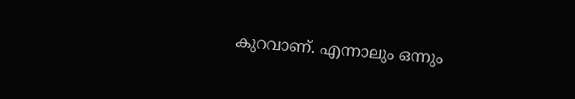കുറവാണ്. എന്നാലും ഒന്നും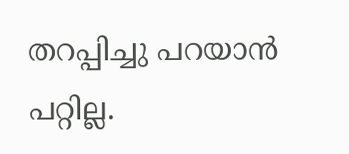തറപ്പിച്ചു പറയാന്‍ പറ്റില്ല.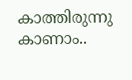കാത്തിരുന്നു കാണാം..